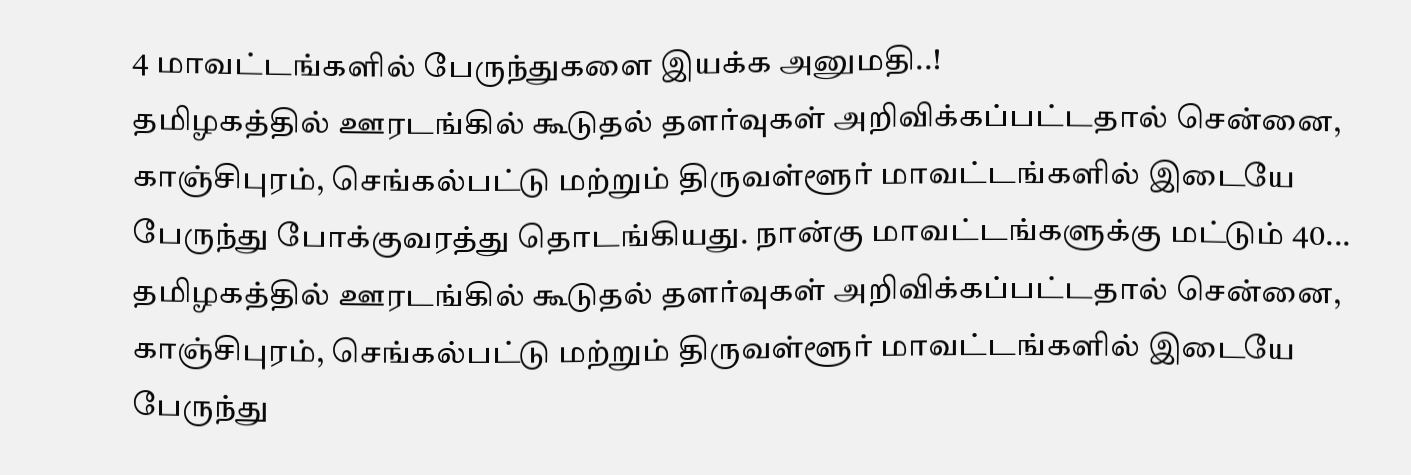4 மாவட்டங்களில் பேருந்துகளை இயக்க அனுமதி..!
தமிழகத்தில் ஊரடங்கில் கூடுதல் தளர்வுகள் அறிவிக்கப்பட்டதால் சென்னை, காஞ்சிபுரம், செங்கல்பட்டு மற்றும் திருவள்ளூர் மாவட்டங்களில் இடையே பேருந்து போக்குவரத்து தொடங்கியது. நான்கு மாவட்டங்களுக்கு மட்டும் 40...
தமிழகத்தில் ஊரடங்கில் கூடுதல் தளர்வுகள் அறிவிக்கப்பட்டதால் சென்னை, காஞ்சிபுரம், செங்கல்பட்டு மற்றும் திருவள்ளூர் மாவட்டங்களில் இடையே பேருந்து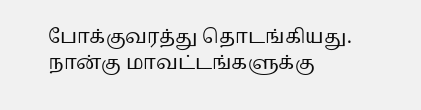போக்குவரத்து தொடங்கியது. நான்கு மாவட்டங்களுக்கு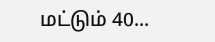மட்டும் 40...